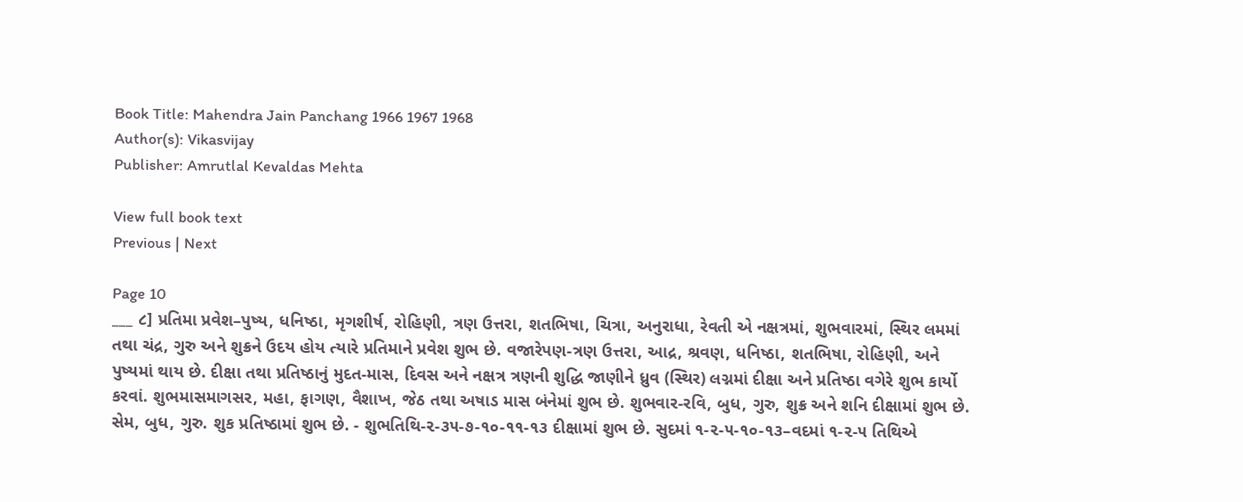Book Title: Mahendra Jain Panchang 1966 1967 1968
Author(s): Vikasvijay
Publisher: Amrutlal Kevaldas Mehta

View full book text
Previous | Next

Page 10
___ ૮] પ્રતિમા પ્રવેશ–પુષ્ય, ધનિષ્ઠા, મૃગશીર્ષ, રોહિણી, ત્રણ ઉત્તરા, શતભિષા, ચિત્રા, અનુરાધા, રેવતી એ નક્ષત્રમાં, શુભવારમાં, સ્થિર લમમાં તથા ચંદ્ર, ગુરુ અને શુક્રને ઉદય હોય ત્યારે પ્રતિમાને પ્રવેશ શુભ છે. વજારેપણ-ત્રણ ઉત્તરા, આદ્ર, શ્રવણ, ધનિષ્ઠા, શતભિષા, રોહિણી, અને પુષ્યમાં થાય છે. દીક્ષા તથા પ્રતિષ્ઠાનું મુદત-માસ, દિવસ અને નક્ષત્ર ત્રણની શુદ્ધિ જાણીને ધ્રુવ (સ્થિર) લગ્નમાં દીક્ષા અને પ્રતિષ્ઠા વગેરે શુભ કાર્યો કરવાં. શુભમાસમાગસર, મહા, ફાગણ, વૈશાખ, જેઠ તથા અષાડ માસ બંનેમાં શુભ છે. શુભવાર-રવિ, બુધ, ગુરુ, શુક્ર અને શનિ દીક્ષામાં શુભ છે. સેમ, બુધ, ગુરુ. શુક પ્રતિષ્ઠામાં શુભ છે. - શુભતિથિ-૨-૩૫-૭-૧૦-૧૧-૧૩ દીક્ષામાં શુભ છે. સુદમાં ૧-૨-૫-૧૦-૧૩–વદમાં ૧-૨-૫ તિથિએ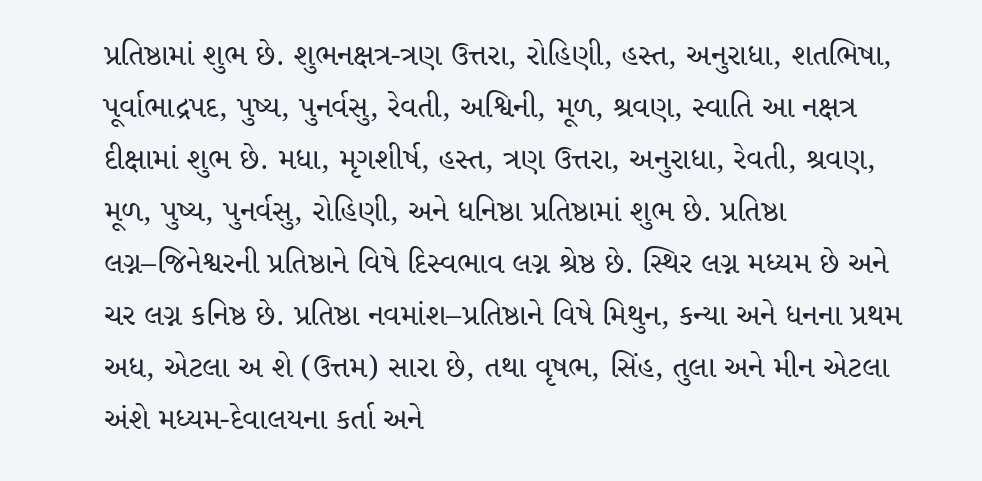પ્રતિષ્ઠામાં શુભ છે. શુભનક્ષત્ર-ત્રણ ઉત્તરા, રોહિણી, હસ્ત, અનુરાધા, શતભિષા, પૂર્વાભાદ્રપદ, પુષ્ય, પુનર્વસુ, રેવતી, અશ્વિની, મૂળ, શ્રવણ, સ્વાતિ આ નક્ષત્ર દીક્ષામાં શુભ છે. મધા, મૃગશીર્ષ, હસ્ત, ત્રણ ઉત્તરા, અનુરાધા, રેવતી, શ્રવણ, મૂળ, પુષ્ય, પુનર્વસુ, રોહિણી, અને ધનિષ્ઠા પ્રતિષ્ઠામાં શુભ છે. પ્રતિષ્ઠા લગ્ન–જિનેશ્વરની પ્રતિષ્ઠાને વિષે દિસ્વભાવ લગ્ન શ્રેષ્ઠ છે. સ્થિર લગ્ન મધ્યમ છે અને ચર લગ્ન કનિષ્ઠ છે. પ્રતિષ્ઠા નવમાંશ–પ્રતિષ્ઠાને વિષે મિથુન, કન્યા અને ધનના પ્રથમ અધ, એટલા અ શે (ઉત્તમ) સારા છે, તથા વૃષભ, સિંહ, તુલા અને મીન એટલા અંશે મધ્યમ-દેવાલયના કર્તા અને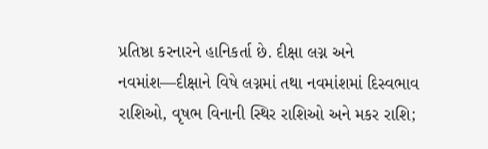પ્રતિષ્ઠા કરનારને હાનિકર્તા છે. દીક્ષા લગ્ન અને નવમાંશ—દીક્ષાને વિષે લગ્નમાં તથા નવમાંશમાં દિસ્વભાવ રાશિઓ, વૃષભ વિનાની સ્થિર રાશિઓ અને મકર રાશિ;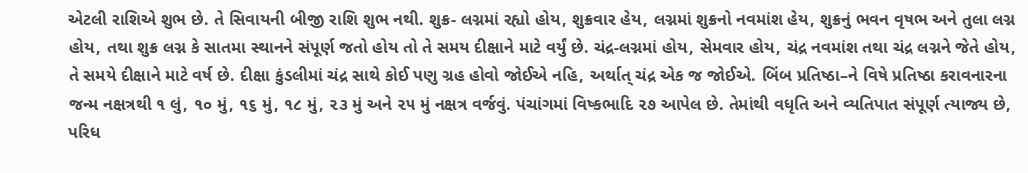એટલી રાશિએ શુભ છે. તે સિવાયની બીજી રાશિ શુભ નથી. શુક્ર- લગ્નમાં રહ્યો હોય, શુક્રવાર હેય, લગ્નમાં શુક્રનો નવમાંશ હેય, શુક્રનું ભવન વૃષભ અને તુલા લગ્ન હોય, તથા શુક્ર લગ્ન કે સાતમા સ્થાનને સંપૂર્ણ જતો હોય તો તે સમય દીક્ષાને માટે વર્યું છે. ચંદ્ર-લગ્નમાં હોય, સેમવાર હોય, ચંદ્ર નવમાંશ તથા ચંદ્ર લગ્નને જેતે હોય, તે સમયે દીક્ષાને માટે વર્ષ છે. દીક્ષા કુંડલીમાં ચંદ્ર સાથે કોઈ પણુ ગ્રહ હોવો જોઈએ નહિ, અર્થાત્ ચંદ્ર એક જ જોઈએ. બિંબ પ્રતિષ્ઠા–ને વિષે પ્રતિષ્ઠા કરાવનારના જન્મ નક્ષત્રથી ૧ લું, ૧૦ મું, ૧૬ મું, ૧૮ મું, ૨૩ મું અને ૨૫ મું નક્ષત્ર વર્જવું. પંચાંગમાં વિષ્કભાદિ ૨૭ આપેલ છે. તેમાંથી વધૃતિ અને વ્યતિપાત સંપૂર્ણ ત્યાજ્ય છે, પરિધ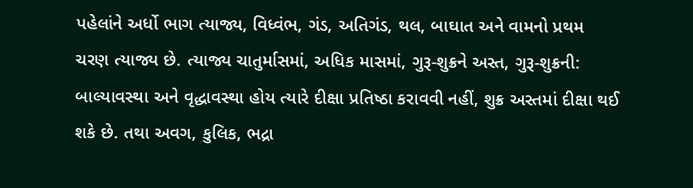પહેલાંને અર્ધો ભાગ ત્યાજ્ય, વિધ્વંભ, ગંડ, અતિગંડ, થલ, બાઘાત અને વામનો પ્રથમ ચરણ ત્યાજ્ય છે. ત્યાજ્ય ચાતુર્માસમાં, અધિક માસમાં, ગુરૂ-શુક્રને અસ્ત, ગુરૂ-શુક્રની: બાલ્યાવસ્થા અને વૃદ્ધાવસ્થા હોય ત્યારે દીક્ષા પ્રતિષ્ઠા કરાવવી નહીં, શુક્ર અસ્તમાં દીક્ષા થઈ શકે છે. તથા અવગ, કુલિક, ભદ્રા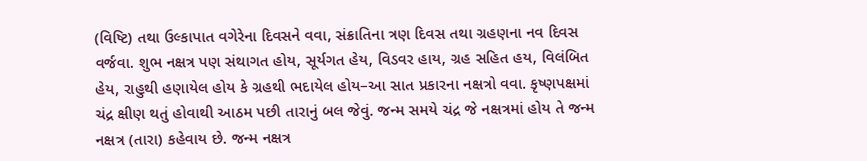(વિષ્ટિ) તથા ઉલ્કાપાત વગેરેના દિવસને વવા, સંક્રાતિના ત્રણ દિવસ તથા ગ્રહણના નવ દિવસ વર્જવા. શુભ નક્ષત્ર પણ સંથાગત હોય, સૂર્યગત હેય, વિડવર હાય, ગ્રહ સહિત હય, વિલંબિત હેય, રાહુથી હણાયેલ હોય કે ગ્રહથી ભદાયેલ હોય–આ સાત પ્રકારના નક્ષત્રો વવા. કૃષ્ણપક્ષમાં ચંદ્ર ક્ષીણ થતું હોવાથી આઠમ પછી તારાનું બલ જેવું. જન્મ સમયે ચંદ્ર જે નક્ષત્રમાં હોય તે જન્મ નક્ષત્ર (તારા) કહેવાય છે. જન્મ નક્ષત્ર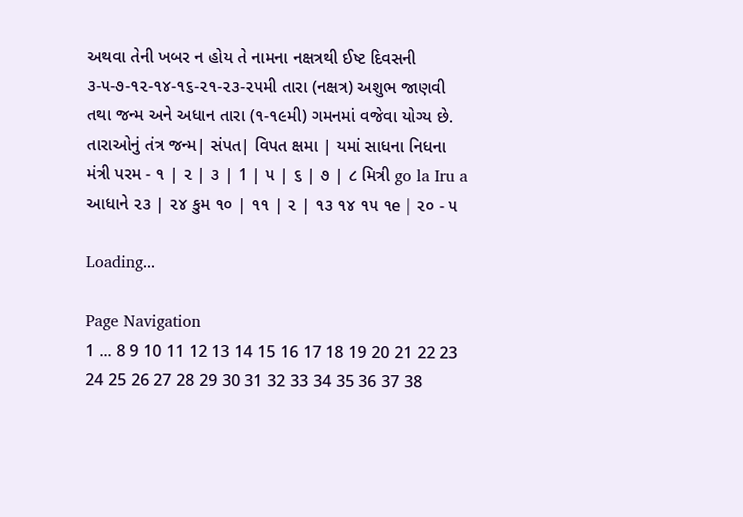અથવા તેની ખબર ન હોય તે નામના નક્ષત્રથી ઈષ્ટ દિવસની ૩-૫-૭-૧૨-૧૪-૧૬-૨૧-૨૩-૨૫મી તારા (નક્ષત્ર) અશુભ જાણવી તથા જન્મ અને અધાન તારા (૧-૧૯મી) ગમનમાં વજેવા યોગ્ય છે. તારાઓનું તંત્ર જન્મ| સંપત| વિપત ક્ષમા | યમાં સાધના નિધના મંત્રી પરમ - ૧ | ૨ | ૩ | 1 | ૫ | ૬ | ૭ | ૮ મિત્રી go la Iru a આધાને ૨૩ | ૨૪ કુમ ૧૦ | ૧૧ | ૨ | ૧૩ ૧૪ ૧૫ ૧e | ૨૦ - ૫

Loading...

Page Navigation
1 ... 8 9 10 11 12 13 14 15 16 17 18 19 20 21 22 23 24 25 26 27 28 29 30 31 32 33 34 35 36 37 38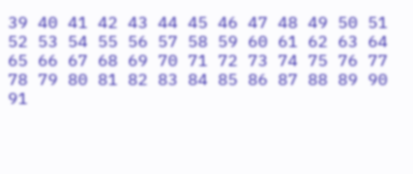39 40 41 42 43 44 45 46 47 48 49 50 51 52 53 54 55 56 57 58 59 60 61 62 63 64 65 66 67 68 69 70 71 72 73 74 75 76 77 78 79 80 81 82 83 84 85 86 87 88 89 90 91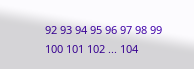92 93 94 95 96 97 98 99 100 101 102 ... 104